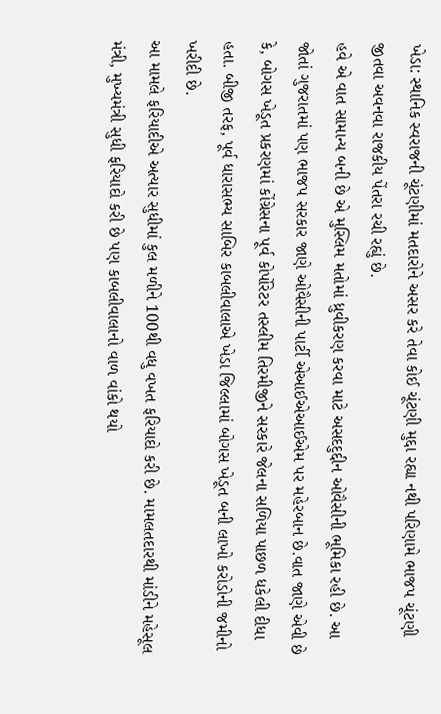ખેડા: સ્થાનિક સ્વરાજની ચૂંટણીમાં મતદારોને અસર કરે તેવા કોઈ ચૂંટણી મુદ્દા રહ્યા નથી પરિણામે ભાજપ ચૂંટણી જીતવા અવનવા રાજકીય પેંતરા રચી રહ્યું છે.
હવે એ વાત સામાન્ય બની છે એ મુસ્લિમ મતોમાં ધ્રુવીકરણ કરવા માટે અસદદુદ્દીન ઓવૈસીની ભૂમિકા રહી છે. આ જોતાં ગુજરાતમાં પણ ભાજપ સરકાર જાણે ઓવૈસીની પાર્ટી એઆઈએઆઈએમ પર મહેરબાન છે.વાત જાણે એવી છે કે, બોગસ ખેડૂત પ્રકરણમાં કોંગ્રેસના પૂર્વ કોર્પોરેટર તસ્લીમ તિરમીજીને સરકારે જેલના સળિયા પાછળ ધકેલી દીધા હતા. બીજી તરફ, પૂર્વ ધારાસભ્ય સાબિર કાબલીવાલાએ ખેડા જિલ્લામાં બોગસ ખેડૂત બની લાખો કરોડોની જમીનો ખરીદી છે.
આ મામલે ફરિયાદીએ અત્યાર સુધીમાં કુલ મળીને 100થી વધુ વખત ફરિયાદો કરી છે. મામલતદારથી માંડીને મહેસૂલ મંત્રી, મુખ્યમંત્રી સુધી ફરિયાદો કરી છે પણ કાબલીવાલાનો વાળ વાંકો થયો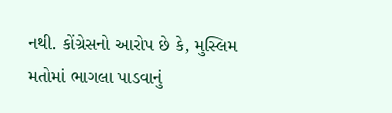નથી. કોંગ્રેસનો આરોપ છે કે, મુસ્લિમ મતોમાં ભાગલા પાડવાનું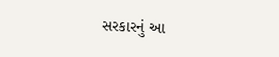સરકારનું આ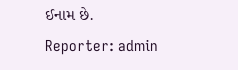ઈનામ છે.
Reporter: admin